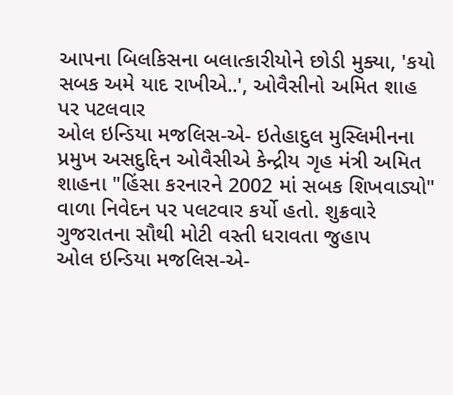આપના બિલકિસના બલાત્કારીયોને છોડી મુક્યા, 'કયો સબક અમે યાદ રાખીએ..', ઓવૈસીનો અમિત શાહ પર પટલવાર
ઓલ ઇન્ડિયા મજલિસ-એ- ઇતેહાદુલ મુસ્લિમીનના પ્રમુખ અસદુદ્દિન ઓવૈસીએ કેન્દ્રીય ગૃહ મંત્રી અમિત શાહના "હિંસા કરનારને 2002 માં સબક શિખવાડ્યો" વાળા નિવેદન પર પલટવાર કર્યો હતો. શુક્રવારે ગુજરાતના સૌથી મોટી વસ્તી ધરાવતા જુહાપ
ઓલ ઇન્ડિયા મજલિસ-એ-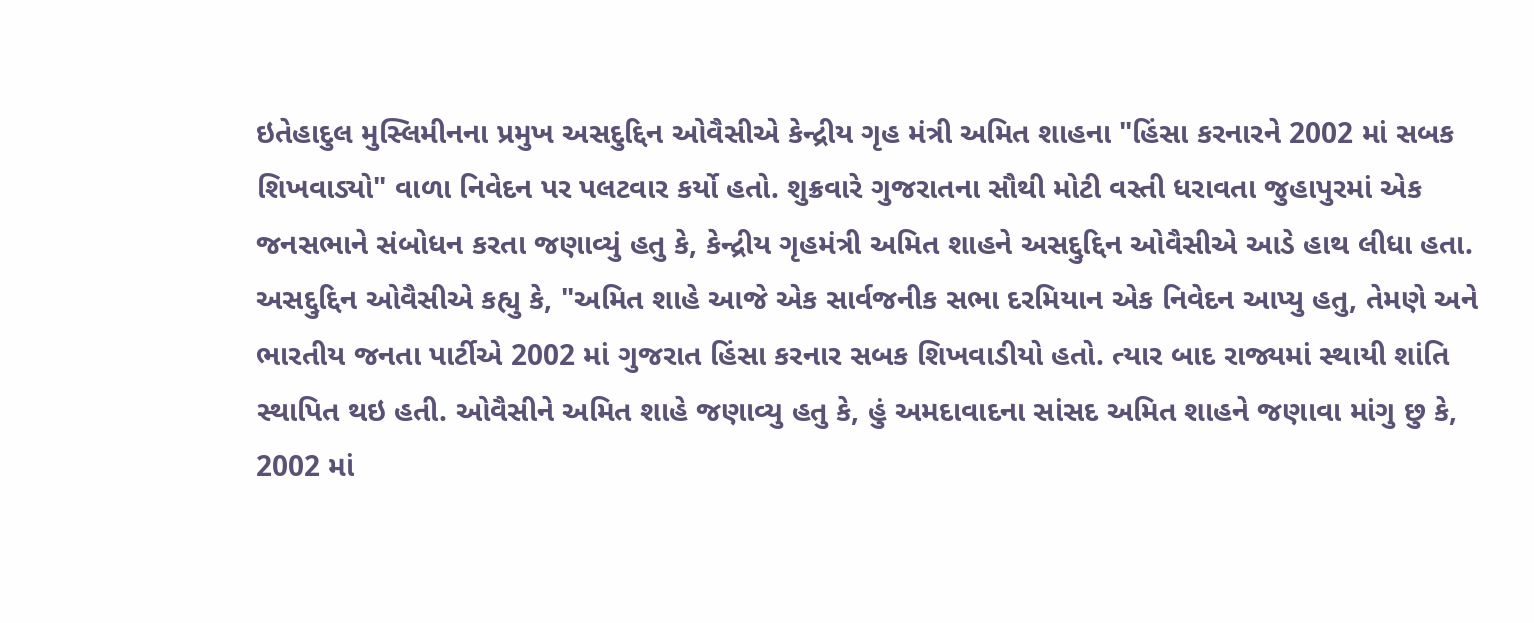ઇતેહાદુલ મુસ્લિમીનના પ્રમુખ અસદુદ્દિન ઓવૈસીએ કેન્દ્રીય ગૃહ મંત્રી અમિત શાહના "હિંસા કરનારને 2002 માં સબક શિખવાડ્યો" વાળા નિવેદન પર પલટવાર કર્યો હતો. શુક્રવારે ગુજરાતના સૌથી મોટી વસ્તી ધરાવતા જુહાપુરમાં એક જનસભાને સંબોધન કરતા જણાવ્યું હતુ કે, કેન્દ્રીય ગૃહમંત્રી અમિત શાહને અસદ્દુદ્દિન ઓવૈસીએ આડે હાથ લીધા હતા. અસદ્દુદ્દિન ઓવૈસીએ કહ્યુ કે, "અમિત શાહે આજે એક સાર્વજનીક સભા દરમિયાન એક નિવેદન આપ્યુ હતુ, તેમણે અને ભારતીય જનતા પાર્ટીએ 2002 માં ગુજરાત હિંસા કરનાર સબક શિખવાડીયો હતો. ત્યાર બાદ રાજ્યમાં સ્થાયી શાંતિ સ્થાપિત થઇ હતી. ઓવૈસીને અમિત શાહે જણાવ્યુ હતુ કે, હું અમદાવાદના સાંસદ અમિત શાહને જણાવા માંગુ છુ કે, 2002 માં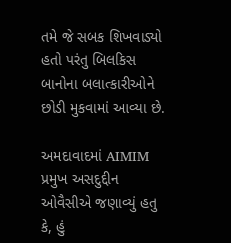તમે જે સબક શિખવાડ્યો હતો પરંતુ બિલકિસ બાનોના બલાત્કારીઓને છોડી મુકવામાં આવ્યા છે.

અમદાવાદમાં AIMIM પ્રમુખ અસદુદ્દીન ઓવૈસીએ જણાવ્યું હતુ કે, હું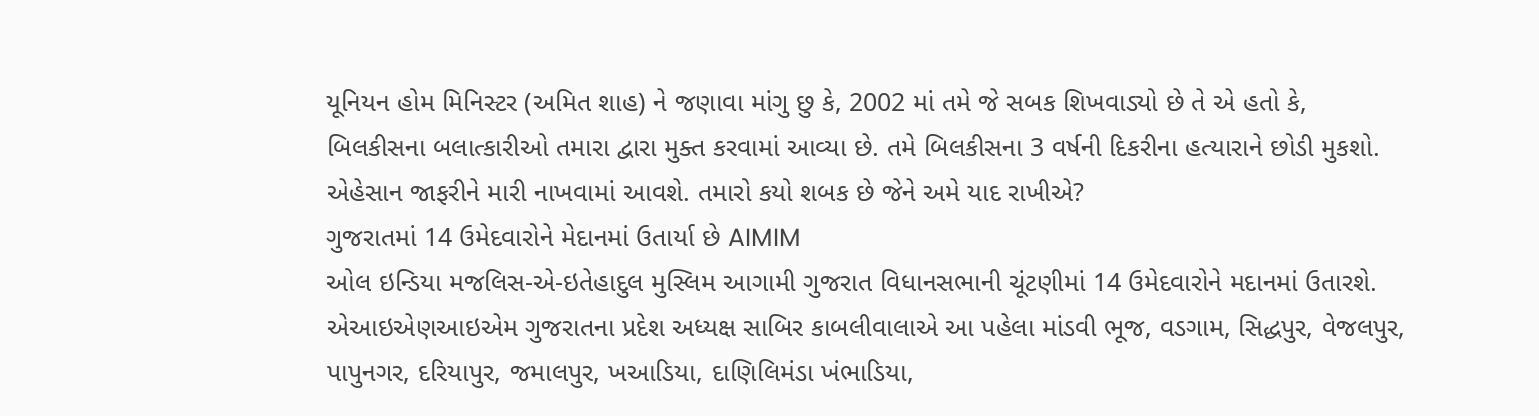યૂનિયન હોમ મિનિસ્ટર (અમિત શાહ) ને જણાવા માંગુ છુ કે, 2002 માં તમે જે સબક શિખવાડ્યો છે તે એ હતો કે, બિલકીસના બલાત્કારીઓ તમારા દ્વારા મુક્ત કરવામાં આવ્યા છે. તમે બિલકીસના 3 વર્ષની દિકરીના હત્યારાને છોડી મુકશો. એહેસાન જાફરીને મારી નાખવામાં આવશે. તમારો કયો શબક છે જેને અમે યાદ રાખીએ?
ગુજરાતમાં 14 ઉમેદવારોને મેદાનમાં ઉતાર્યા છે AIMIM
ઓલ ઇન્ડિયા મજલિસ-એ-ઇતેહાદુલ મુસ્લિમ આગામી ગુજરાત વિધાનસભાની ચૂંટણીમાં 14 ઉમેદવારોને મદાનમાં ઉતારશે. એઆઇએણઆઇએમ ગુજરાતના પ્રદેશ અધ્યક્ષ સાબિર કાબલીવાલાએ આ પહેલા માંડવી ભૂજ, વડગામ, સિદ્ધપુર, વેજલપુર, પાપુનગર, દરિયાપુર, જમાલપુર, ખઆડિયા, દાણિલિમંડા ખંભાડિયા,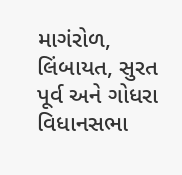માગંરોળ, લિંબાયત, સુરત પૂર્વ અને ગોધરા વિધાનસભા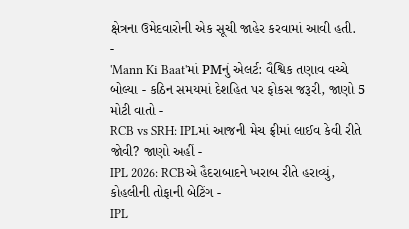ક્ષેત્રના ઉમેદવારોની એક સૂચી જાહેર કરવામાં આવી હતી.
-
'Mann Ki Baat'માં PMનું એલર્ટ: વૈશ્વિક તણાવ વચ્ચે બોલ્યા - કઠિન સમયમાં દેશહિત પર ફોકસ જરૂરી, જાણો 5 મોટી વાતો -
RCB vs SRH: IPLમાં આજની મેચ ફ્રીમાં લાઈવ કેવી રીતે જોવી? જાણો અહીં -
IPL 2026: RCBએ હૈદરાબાદને ખરાબ રીતે હરાવ્યું, કોહલીની તોફાની બેટિંગ -
IPL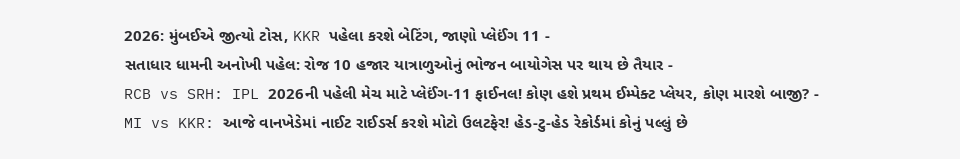2026: મુંબઈએ જીત્યો ટોસ, KKR પહેલા કરશે બેટિંગ, જાણો પ્લેઈંગ 11 -
સતાધાર ધામની અનોખી પહેલ: રોજ 10 હજાર યાત્રાળુઓનું ભોજન બાયોગેસ પર થાય છે તૈયાર -
RCB vs SRH: IPL 2026ની પહેલી મેચ માટે પ્લેઈંગ-11 ફાઈનલ! કોણ હશે પ્રથમ ઈમ્પેક્ટ પ્લેયર, કોણ મારશે બાજી? -
MI vs KKR: આજે વાનખેડેમાં નાઈટ રાઈડર્સ કરશે મોટો ઉલટફેર! હેડ-ટુ-હેડ રેકોર્ડમાં કોનું પલ્લું છે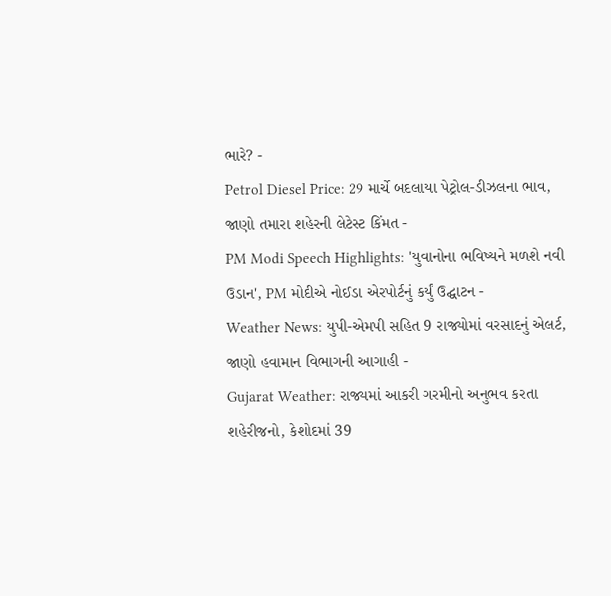ભારે? -
Petrol Diesel Price: 29 માર્ચે બદલાયા પેટ્રોલ-ડીઝલના ભાવ, જાણો તમારા શહેરની લેટેસ્ટ કિંમત -
PM Modi Speech Highlights: 'યુવાનોના ભવિષ્યને મળશે નવી ઉડાન', PM મોદીએ નોઈડા એરપોર્ટનું કર્યું ઉદ્ઘાટન -
Weather News: યુપી-એમપી સહિત 9 રાજ્યોમાં વરસાદનું એલર્ટ, જાણો હવામાન વિભાગની આગાહી -
Gujarat Weather: રાજ્યમાં આકરી ગરમીનો અનુભવ કરતા શહેરીજનો, કેશોદમાં 39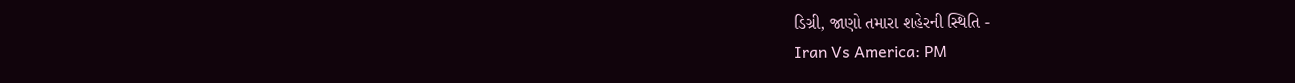ડિગ્રી, જાણો તમારા શહેરની સ્થિતિ -
Iran Vs America: PM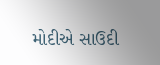મોદીએ સાઉદી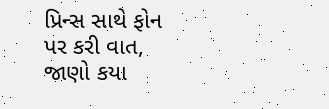પ્રિન્સ સાથે ફોન પર કરી વાત, જાણો કયા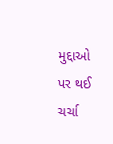મુદ્દાઓ પર થઈ ચર્ચા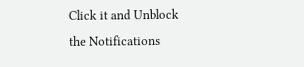Click it and Unblock the Notifications